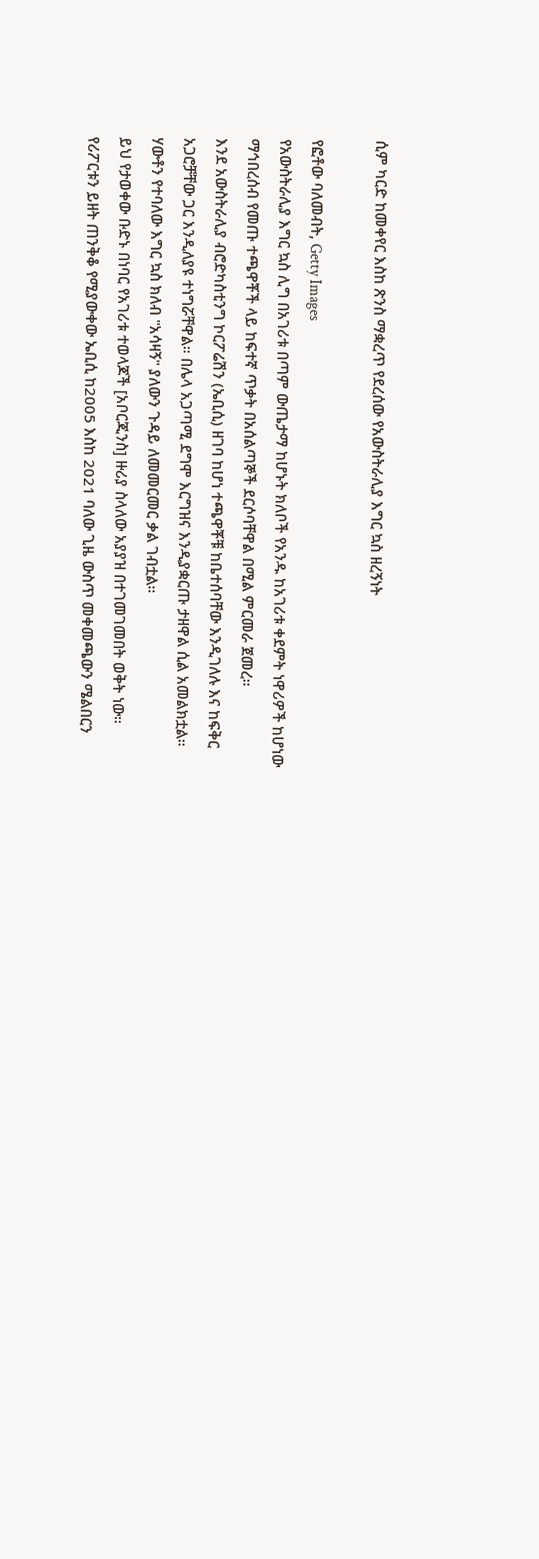ሲም ካርድ ከመቀየር እስከ ጽንስ ማቋረጥ የደረሰው የአውስትራሊያ እግር ኳስ ዘረኝነት

የፎቶው ባለመብት, Getty Images
የአውስትራሊያ እግር ኳስ ሊግ በአገሪቱ በጣም ውጤታማ ከሆኑት ክለቦች የአንዱ ከአገሪቱ ቀደምት ነዋሪዎች ከሆነው ማኅበረሰብ የመጡ ተጫዋቾች ላይ ከፍተኛ ጥቃት በአሰልጣኞች ደርሶባቸዋል በሚል ምርመራ ጀመረ።
እንደ አውስትራሊያ ብሮድካስቲንግ ኮርፖሬሽን (ኤቢሲ) ዘገባ ከሆነ ተጫዋቾቹ ከቤተሰባቸው እንዲገለሉ እና ከፍቅር አጋሮቻቸው ጋር እንዲለያዩ ተነግሯቸዋል። በሌላ አጋጣሚ ደግሞ እርግዝና እንዲያቋርጡ ታዘዋል ሲል አመልክቷል።
ሃውቶን የተባለው እግር ኳስ ክለብ "አሳዛኝ" ያለውን ጉዳይ ለመመርመር ቃል ገብቷል።
ይህ የታወቀው ቡድኑ በነባር የአገሪቱ ተወላጆች [አቦርጂንስ] ዙሪያ ስላለው አያያዝ በተገመገመበት ወቅት ነው።
የሪፖርቱን ይዘት ጠንቅቆ የሚያውቀው ኤቢሲ ከ2005 እስከ 2021 ባለው ጊዜ ውስጥ መቀመጫውን ሜልበርን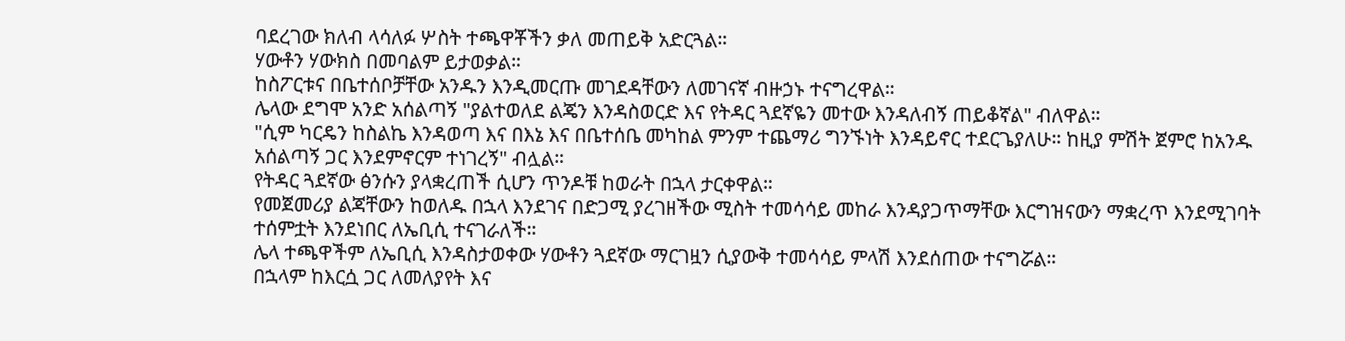ባደረገው ክለብ ላሳለፉ ሦስት ተጫዋቾችን ቃለ መጠይቅ አድርጓል።
ሃውቶን ሃውክስ በመባልም ይታወቃል።
ከስፖርቱና በቤተሰቦቻቸው አንዱን እንዲመርጡ መገደዳቸውን ለመገናኛ ብዙኃኑ ተናግረዋል።
ሌላው ደግሞ አንድ አሰልጣኝ "ያልተወለደ ልጄን እንዳስወርድ እና የትዳር ጓደኛዬን መተው እንዳለብኝ ጠይቆኛል" ብለዋል።
"ሲም ካርዴን ከስልኬ እንዳወጣ እና በእኔ እና በቤተሰቤ መካከል ምንም ተጨማሪ ግንኙነት እንዳይኖር ተደርጌያለሁ። ከዚያ ምሽት ጀምሮ ከአንዱ አሰልጣኝ ጋር እንደምኖርም ተነገረኝ" ብሏል።
የትዳር ጓደኛው ፅንሱን ያላቋረጠች ሲሆን ጥንዶቹ ከወራት በኋላ ታርቀዋል።
የመጀመሪያ ልጃቸውን ከወለዱ በኋላ እንደገና በድጋሚ ያረገዘችው ሚስት ተመሳሳይ መከራ እንዳያጋጥማቸው እርግዝናውን ማቋረጥ እንደሚገባት ተሰምቷት እንደነበር ለኤቢሲ ተናገራለች።
ሌላ ተጫዋችም ለኤቢሲ እንዳስታወቀው ሃውቶን ጓደኛው ማርገዟን ሲያውቅ ተመሳሳይ ምላሽ እንደሰጠው ተናግሯል።
በኋላም ከእርሷ ጋር ለመለያየት እና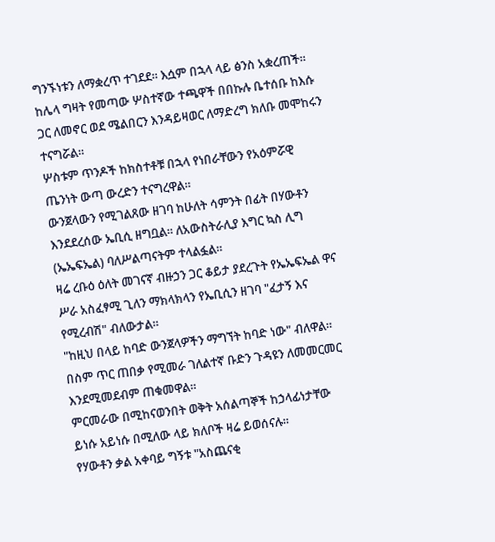ግንኙነቱን ለማቋረጥ ተገደደ። እሷም በኋላ ላይ ፅንስ አቋረጠች።
ከሌላ ግዛት የመጣው ሦስተኛው ተጫዋች በበኩሉ ቤተሰቡ ከእሱ ጋር ለመኖር ወደ ሜልበርን እንዳይዛወር ለማድረግ ክለቡ መሞከሩን ተናግሯል።
ሦስቱም ጥንዶች ከክስተቶቹ በኋላ የነበራቸውን የአዕምሯዊ ጤንነት ውጣ ውረድን ተናግረዋል።
ውንጀላውን የሚገልጸው ዘገባ ከሁለት ሳምንት በፊት በሃውቶን እንደደረሰው ኤቢሲ ዘግቧል። ለአውስትራሊያ እግር ኳስ ሊግ (ኤኤፍኤል) ባለሥልጣናትም ተላልፏል።
ዛሬ ረቡዕ ዕለት መገናኛ ብዙኃን ጋር ቆይታ ያደረጉት የኤኤፍኤል ዋና ሥራ አስፈፃሚ ጊለን ማክላክላን የኤቢሲን ዘገባ "ፈታኝ እና የሚረብሽ" ብለውታል።
"ከዚህ በላይ ከባድ ውንጀላዎችን ማግኘት ከባድ ነው" ብለዋል።
በስም ጥር ጠበቃ የሚመራ ገለልተኛ ቡድን ጉዳዩን ለመመርመር እንደሚመደብም ጠቁመዋል።
ምርመራው በሚከናወንበት ወቅት አሰልጣኞች ከኃላፊነታቸው ይነሱ አይነሱ በሚለው ላይ ክለቦች ዛሬ ይወሰናሉ።
የሃውቶን ቃል አቀባይ ግኝቱ "አስጨናቂ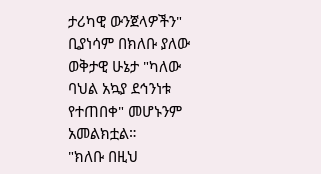ታሪካዊ ውንጀላዎችን" ቢያነሳም በክለቡ ያለው ወቅታዊ ሁኔታ "ካለው ባህል አኳያ ደኅንነቱ የተጠበቀ" መሆኑንም አመልክቷል።
"ክለቡ በዚህ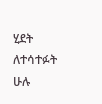ሂደት ለተሳተፉት ሁሉ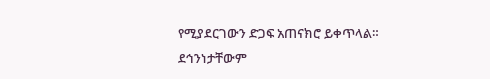የሚያደርገውን ድጋፍ አጠናክሮ ይቀጥላል። ደኅንነታቸውም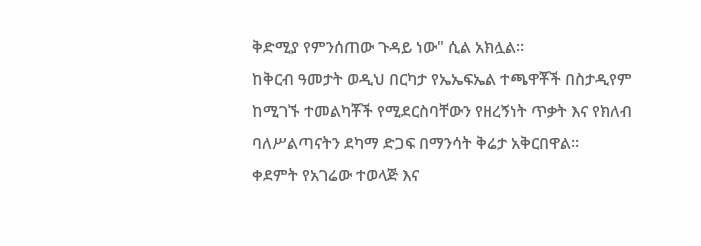ቅድሚያ የምንሰጠው ጉዳይ ነው" ሲል አክሏል።
ከቅርብ ዓመታት ወዲህ በርካታ የኤኤፍኤል ተጫዋቾች በስታዲየም ከሚገኙ ተመልካቾች የሚደርስባቸውን የዘረኝነት ጥቃት እና የክለብ ባለሥልጣናትን ደካማ ድጋፍ በማንሳት ቅሬታ አቅርበዋል።
ቀደምት የአገሬው ተወላጅ እና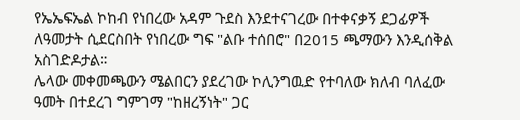የኤኤፍኤል ኮከብ የነበረው አዳም ጉደስ እንደተናገረው በተቀናቃኝ ደጋፊዎች ለዓመታት ሲደርስበት የነበረው ግፍ "ልቡ ተሰበሮ" በ2015 ጫማውን እንዲሰቅል አስገድዶታል።
ሌላው መቀመጫውን ሜልበርን ያደረገው ኮሊንግዉድ የተባለው ክለብ ባለፈው ዓመት በተደረገ ግምገማ "ከዘረኝነት" ጋር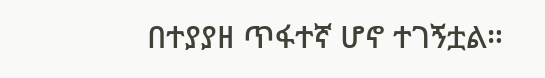በተያያዘ ጥፋተኛ ሆኖ ተገኝቷል።